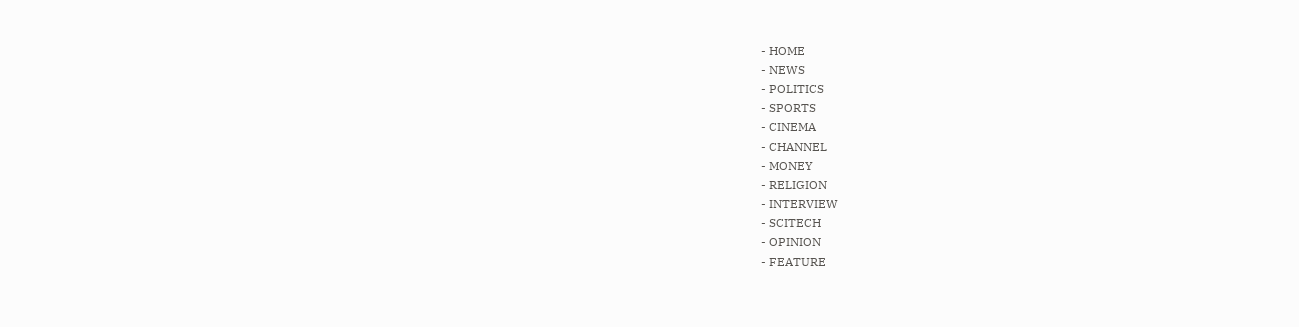- HOME
- NEWS
- POLITICS
- SPORTS
- CINEMA
- CHANNEL
- MONEY
- RELIGION
- INTERVIEW
- SCITECH
- OPINION
- FEATURE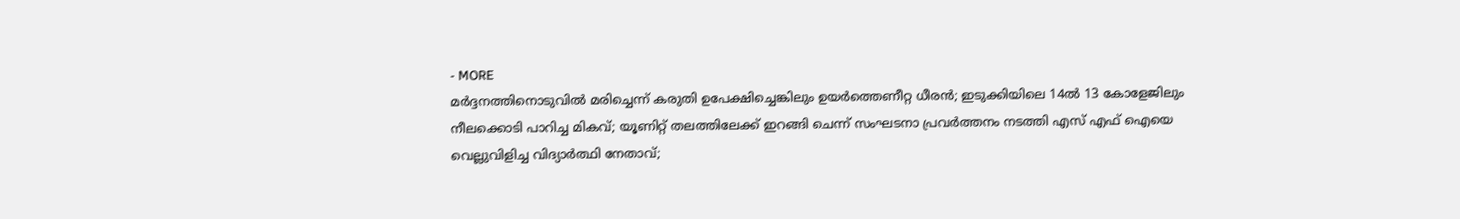- MORE
മർദ്ദനത്തിനൊടുവിൽ മരിച്ചെന്ന് കരുതി ഉപേക്ഷിച്ചെങ്കിലും ഉയർത്തെണീറ്റ ധീരൻ; ഇടുക്കിയിലെ 14ൽ 13 കോളേജിലും നീലക്കൊടി പാറിച്ച മികവ്; യൂണിറ്റ് തലത്തിലേക്ക് ഇറങ്ങി ചെന്ന് സംഘടനാ പ്രവർത്തനം നടത്തി എസ് എഫ് ഐയെ വെല്ലുവിളിച്ച വിദ്യാർത്ഥി നേതാവ്;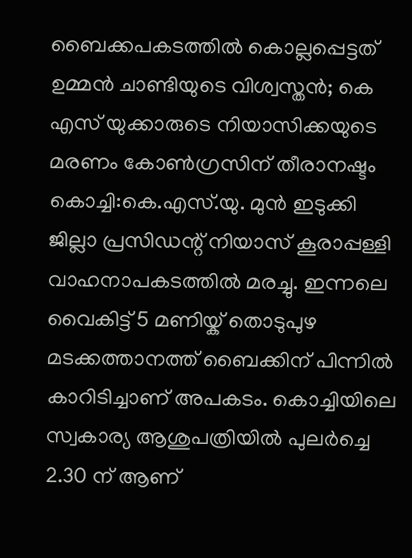ബൈക്കപകടത്തിൽ കൊല്ലപ്പെട്ടത് ഉമ്മൻ ചാണ്ടിയുടെ വിശ്വസ്തൻ; കെ എസ് യുക്കാരുടെ നിയാസിക്കയുടെ മരണം കോൺഗ്രസിന് തീരാനഷ്ടം
കൊച്ചി:കെ.എസ്.യു. മുൻ ഇടുക്കി ജില്ലാ പ്രസിഡന്റ് നിയാസ് കൂരാപ്പള്ളി വാഹനാപകടത്തിൽ മരച്ചു. ഇന്നലെ വൈകിട്ട് 5 മണിയ്ക് തൊടുപുഴ മടക്കത്താനത്ത് ബൈക്കിന് പിന്നിൽ കാറിടിച്ചാണ് അപകടം. കൊച്ചിയിലെ സ്വകാര്യ ആശുപത്രിയിൽ പുലർച്ചെ 2.30 ന് ആണ്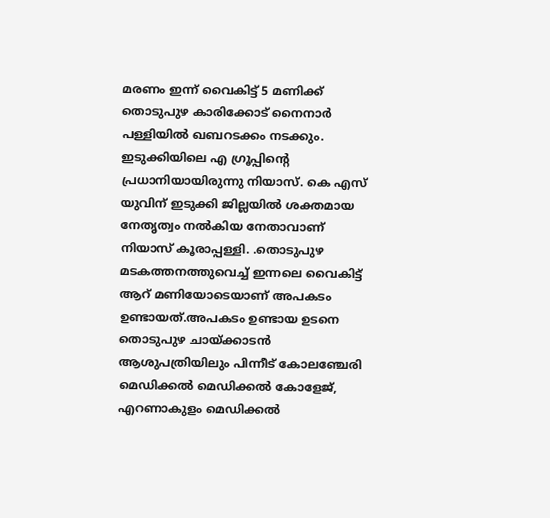മരണം ഇന്ന് വൈകിട്ട് 5 മണിക്ക് തൊടുപുഴ കാരിക്കോട് നൈനാർ പള്ളിയിൽ ഖബറടക്കം നടക്കും. ഇടുക്കിയിലെ എ ഗ്രൂപ്പിന്റെ പ്രധാനിയായിരുന്നു നിയാസ്. കെ എസ് യുവിന് ഇടുക്കി ജില്ലയിൽ ശക്തമായ നേതൃത്വം നൽകിയ നേതാവാണ് നിയാസ് കൂരാപ്പള്ളി. .തൊടുപുഴ മടകത്തനത്തുവെച്ച് ഇന്നലെ വൈകിട്ട് ആറ് മണിയോടെയാണ് അപകടം ഉണ്ടായത്.അപകടം ഉണ്ടായ ഉടനെ തൊടുപുഴ ചായ്ക്കാടൻ ആശുപത്രിയിലും പിന്നീട് കോലഞ്ചേരി മെഡിക്കൽ മെഡിക്കൽ കോളേജ്, എറണാകുളം മെഡിക്കൽ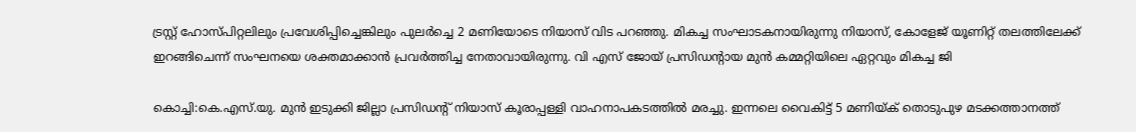ട്രസ്റ്റ് ഹോസ്പിറ്റലിലും പ്രവേശിപ്പിച്ചെങ്കിലും പുലർച്ചെ 2 മണിയോടെ നിയാസ് വിട പറഞ്ഞു. മികച്ച സംഘാടകനായിരുന്നു നിയാസ്, കോളേജ് യൂണിറ്റ് തലത്തിലേക്ക് ഇറങ്ങിചെന്ന് സംഘനയെ ശക്തമാക്കാൻ പ്രവർത്തിച്ച നേതാവായിരുന്നു. വി എസ് ജോയ് പ്രസിഡന്റായ മുൻ കമ്മറ്റിയിലെ ഏറ്റവും മികച്ച ജി

കൊച്ചി:കെ.എസ്.യു. മുൻ ഇടുക്കി ജില്ലാ പ്രസിഡന്റ് നിയാസ് കൂരാപ്പള്ളി വാഹനാപകടത്തിൽ മരച്ചു. ഇന്നലെ വൈകിട്ട് 5 മണിയ്ക് തൊടുപുഴ മടക്കത്താനത്ത്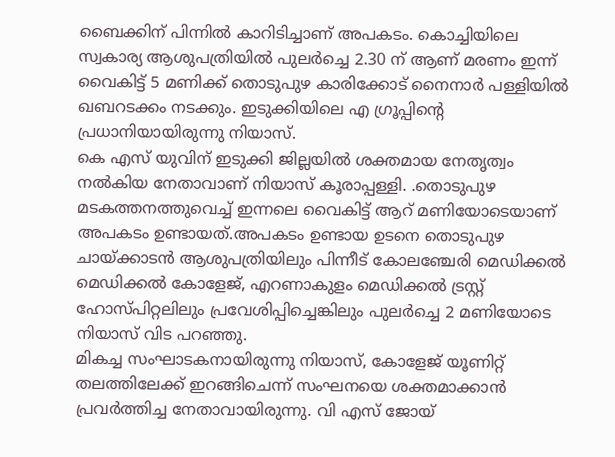ബൈക്കിന് പിന്നിൽ കാറിടിച്ചാണ് അപകടം. കൊച്ചിയിലെ സ്വകാര്യ ആശുപത്രിയിൽ പുലർച്ചെ 2.30 ന് ആണ് മരണം ഇന്ന് വൈകിട്ട് 5 മണിക്ക് തൊടുപുഴ കാരിക്കോട് നൈനാർ പള്ളിയിൽ ഖബറടക്കം നടക്കും. ഇടുക്കിയിലെ എ ഗ്രൂപ്പിന്റെ പ്രധാനിയായിരുന്നു നിയാസ്.
കെ എസ് യുവിന് ഇടുക്കി ജില്ലയിൽ ശക്തമായ നേതൃത്വം നൽകിയ നേതാവാണ് നിയാസ് കൂരാപ്പള്ളി. .തൊടുപുഴ മടകത്തനത്തുവെച്ച് ഇന്നലെ വൈകിട്ട് ആറ് മണിയോടെയാണ് അപകടം ഉണ്ടായത്.അപകടം ഉണ്ടായ ഉടനെ തൊടുപുഴ ചായ്ക്കാടൻ ആശുപത്രിയിലും പിന്നീട് കോലഞ്ചേരി മെഡിക്കൽ മെഡിക്കൽ കോളേജ്, എറണാകുളം മെഡിക്കൽ ട്രസ്റ്റ് ഹോസ്പിറ്റലിലും പ്രവേശിപ്പിച്ചെങ്കിലും പുലർച്ചെ 2 മണിയോടെ നിയാസ് വിട പറഞ്ഞു.
മികച്ച സംഘാടകനായിരുന്നു നിയാസ്, കോളേജ് യൂണിറ്റ് തലത്തിലേക്ക് ഇറങ്ങിചെന്ന് സംഘനയെ ശക്തമാക്കാൻ പ്രവർത്തിച്ച നേതാവായിരുന്നു. വി എസ് ജോയ്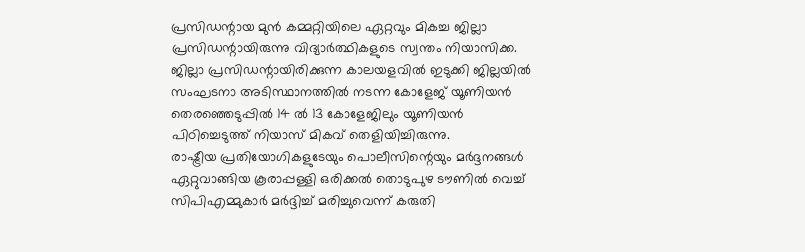പ്രസിഡന്റായ മുൻ കമ്മറ്റിയിലെ ഏറ്റവും മികച്ച ജില്ലാ പ്രസിഡന്റായിരുന്നു വിദ്യാർത്ഥികളുടെ സ്വന്തം നിയാസിക്ക. ജില്ലാ പ്രസിഡന്റായിരിക്കുന്ന കാലയളവിൽ ഇടുക്കി ജില്ലയിൽ സംഘടനാ അടിസ്ഥാനത്തിൽ നടന്ന കോളേജ് യൂണിയൻ തെരഞ്ഞെടുപ്പിൽ 14 ൽ 13 കോളേജിലും യൂണിയൻ പിഠിച്ചെടുത്ത് നിയാസ് മികവ് തെളിയിച്ചിരുന്നു.
രാഷ്ട്രീയ പ്രതിയോഗികളുടേയും പൊലീസിന്റെയും മർദ്ദനങ്ങൾ ഏറ്റുവാങ്ങിയ കൂരാപ്പള്ളി ഒരിക്കൽ തൊടുപുഴ ടൗണിൽ വെച്ച് സിപിഎമ്മുകാർ മർദ്ദിച്ച് മരിച്ചുവെന്ന് കരുതി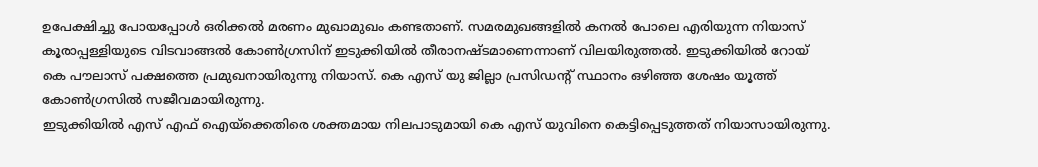ഉപേക്ഷിച്ചു പോയപ്പോൾ ഒരിക്കൽ മരണം മുഖാമുഖം കണ്ടതാണ്. സമരമുഖങ്ങളിൽ കനൽ പോലെ എരിയുന്ന നിയാസ് കൂരാപ്പള്ളിയുടെ വിടവാങ്ങൽ കോൺഗ്രസിന് ഇടുക്കിയിൽ തീരാനഷ്ടമാണെന്നാണ് വിലയിരുത്തൽ. ഇടുക്കിയിൽ റോയ് കെ പൗലാസ് പക്ഷത്തെ പ്രമുഖനായിരുന്നു നിയാസ്. കെ എസ് യു ജില്ലാ പ്രസിഡന്റ് സ്ഥാനം ഒഴിഞ്ഞ ശേഷം യൂത്ത് കോൺഗ്രസിൽ സജീവമായിരുന്നു.
ഇടുക്കിയിൽ എസ് എഫ് ഐയ്ക്കെതിരെ ശക്തമായ നിലപാടുമായി കെ എസ് യുവിനെ കെട്ടിപ്പെടുത്തത് നിയാസായിരുന്നു.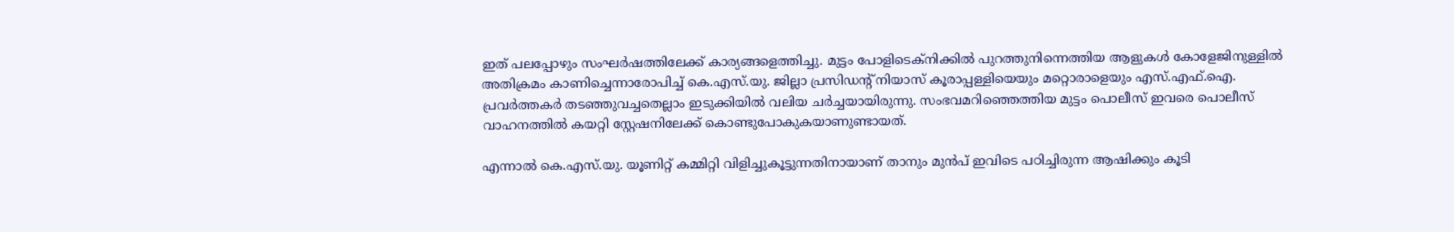ഇത് പലപ്പോഴും സംഘർഷത്തിലേക്ക് കാര്യങ്ങളെത്തിച്ചു. മുട്ടം പോളിടെക്നിക്കിൽ പുറത്തുനിന്നെത്തിയ ആളുകൾ കോളേജിനുള്ളിൽ അതിക്രമം കാണിച്ചെന്നാരോപിച്ച് കെ.എസ്.യു. ജില്ലാ പ്രസിഡന്റ് നിയാസ് കൂരാപ്പള്ളിയെയും മറ്റൊരാളെയും എസ്.എഫ്.ഐ. പ്രവർത്തകർ തടഞ്ഞുവച്ചതെല്ലാം ഇടുക്കിയിൽ വലിയ ചർച്ചയായിരുന്നു. സംഭവമറിഞ്ഞെത്തിയ മുട്ടം പൊലീസ് ഇവരെ പൊലീസ് വാഹനത്തിൽ കയറ്റി സ്റ്റേഷനിലേക്ക് കൊണ്ടുപോകുകയാണുണ്ടായത്.

എന്നാൽ കെ.എസ്.യു. യൂണിറ്റ് കമ്മിറ്റി വിളിച്ചുകൂട്ടുന്നതിനായാണ് താനും മുൻപ് ഇവിടെ പഠിച്ചിരുന്ന ആഷിക്കും കൂടി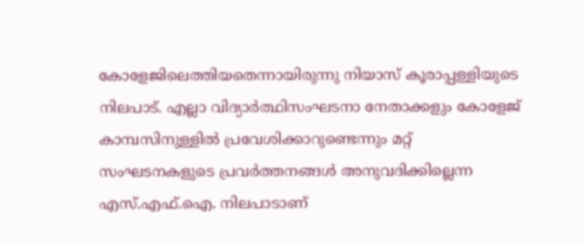കോളേജിലെത്തിയതെന്നായിരുന്നു നിയാസ് കൂരാപ്പള്ളിയുടെ നിലപാട്. എല്ലാ വിദ്യാർത്ഥിസംഘടനാ നേതാക്കളും കോളേജ് കാമ്പസിനുള്ളിൽ പ്രവേശിക്കാറുണ്ടെന്നും മറ്റ് സംഘടനകളുടെ പ്രവർത്തനങ്ങൾ അനുവദിക്കില്ലെന്ന എസ്.എഫ്.ഐ. നിലപാടാണ്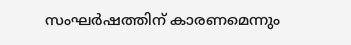സംഘർഷത്തിന് കാരണമെന്നും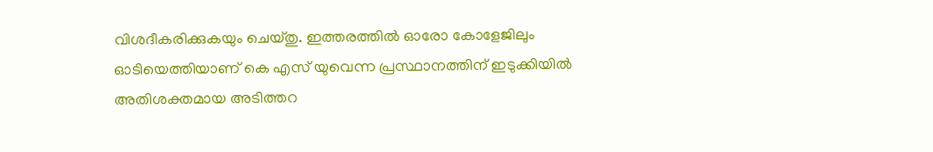വിശദീകരിക്കുകയും ചെയ്തു. ഇത്തരത്തിൽ ഓരോ കോളേജിലും ഓടിയെത്തിയാണ് കെ എസ് യുവെന്ന പ്രസ്ഥാനത്തിന് ഇടുക്കിയിൽ അതിശക്തമായ അടിത്തറ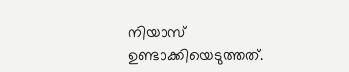നിയാസ് ഉണ്ടാക്കിയെടുത്തത്.